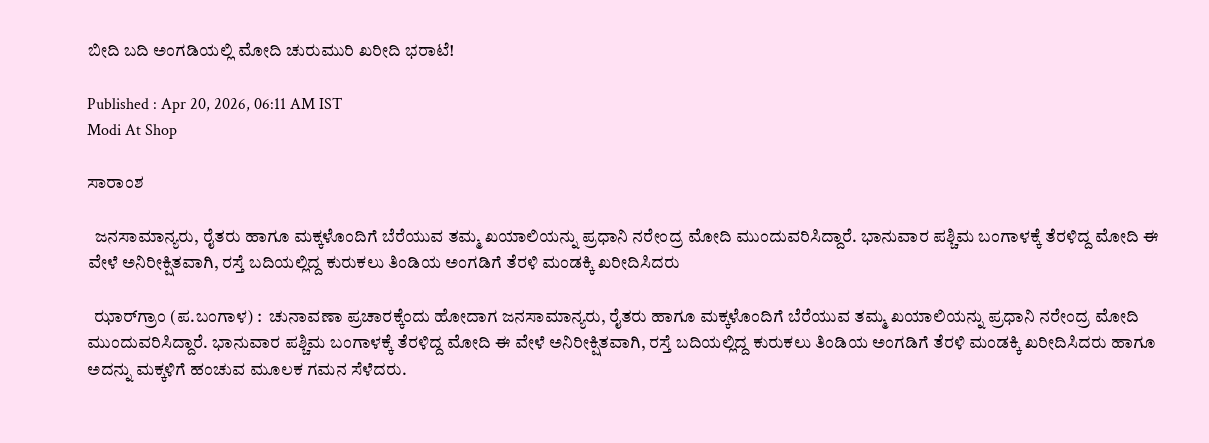ಬೀದಿ ಬದಿ ಅಂಗಡಿಯಲ್ಲಿ ಮೋದಿ ಚುರುಮುರಿ ಖರೀದಿ ಭರಾಟೆ!

Published : Apr 20, 2026, 06:11 AM IST
Modi At Shop

ಸಾರಾಂಶ

  ಜನಸಾಮಾನ್ಯರು, ರೈತರು ಹಾಗೂ ಮಕ್ಕಳೊಂದಿಗೆ ಬೆರೆಯುವ ತಮ್ಮ ಖಯಾಲಿಯನ್ನು ಪ್ರಧಾನಿ ನರೇಂದ್ರ ಮೋದಿ ಮುಂದುವರಿಸಿದ್ದಾರೆ. ಭಾನುವಾರ ಪಶ್ಚಿಮ ಬಂಗಾಳಕ್ಕೆ ತೆರಳಿದ್ದ ಮೋದಿ ಈ ವೇಳೆ ಅನಿರೀಕ್ಷಿತವಾಗಿ, ರಸ್ತೆ ಬದಿಯಲ್ಲಿದ್ದ ಕುರುಕಲು ತಿಂಡಿಯ ಅಂಗಡಿಗೆ ತೆರಳಿ ಮಂಡಕ್ಕಿ ಖರೀದಿಸಿದರು

  ಝಾರ್‌ಗ್ರಾಂ (ಪ.ಬಂಗಾಳ) :  ಚುನಾವಣಾ ಪ್ರಚಾರಕ್ಕೆಂದು ಹೋದಾಗ ಜನಸಾಮಾನ್ಯರು, ರೈತರು ಹಾಗೂ ಮಕ್ಕಳೊಂದಿಗೆ ಬೆರೆಯುವ ತಮ್ಮ ಖಯಾಲಿಯನ್ನು ಪ್ರಧಾನಿ ನರೇಂದ್ರ ಮೋದಿ ಮುಂದುವರಿಸಿದ್ದಾರೆ. ಭಾನುವಾರ ಪಶ್ಚಿಮ ಬಂಗಾಳಕ್ಕೆ ತೆರಳಿದ್ದ ಮೋದಿ ಈ ವೇಳೆ ಅನಿರೀಕ್ಷಿತವಾಗಿ, ರಸ್ತೆ ಬದಿಯಲ್ಲಿದ್ದ ಕುರುಕಲು ತಿಂಡಿಯ ಅಂಗಡಿಗೆ ತೆರಳಿ ಮಂಡಕ್ಕಿ ಖರೀದಿಸಿದರು ಹಾಗೂ ಅದನ್ನು ಮಕ್ಕಳಿಗೆ ಹಂಚುವ ಮೂಲಕ ಗಮನ ಸೆಳೆದರು.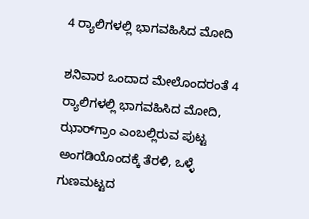4 ರ್‍ಯಾಲಿಗಳಲ್ಲಿ ಭಾಗವಹಿಸಿದ ಮೋದಿ

ಶನಿವಾರ ಒಂದಾದ ಮೇಲೊಂದರಂತೆ 4 ರ್‍ಯಾಲಿಗಳಲ್ಲಿ ಭಾಗವಹಿಸಿದ ಮೋದಿ, ಝಾರ್‌ಗ್ರಾಂ ಎಂಬಲ್ಲಿರುವ ಪುಟ್ಟ ಅಂಗಡಿಯೊಂದಕ್ಕೆ ತೆರಳಿ, ಒಳ್ಳೆ ಗುಣಮಟ್ಟದ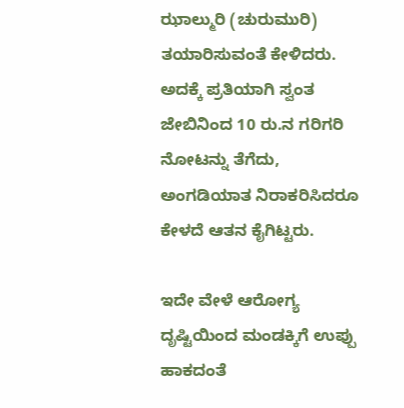ಝಾಲ್ಮುರಿ (ಚುರುಮುರಿ) ತಯಾರಿಸುವಂತೆ ಕೇಳಿದರು. ಅದಕ್ಕೆ ಪ್ರತಿಯಾಗಿ ಸ್ವಂತ ಜೇಬಿನಿಂದ 10 ರು.ನ ಗರಿಗರಿ ನೋಟನ್ನು ತೆಗೆದು, ಅಂಗಡಿಯಾತ ನಿರಾಕರಿಸಿದರೂ ಕೇಳದೆ ಆತನ ಕೈಗಿಟ್ಟರು.

ಇದೇ ವೇಳೆ ಆರೋಗ್ಯ ದೃಷ್ಟಿಯಿಂದ ಮಂಡಕ್ಕಿಗೆ ಉಪ್ಪು ಹಾಕದಂತೆ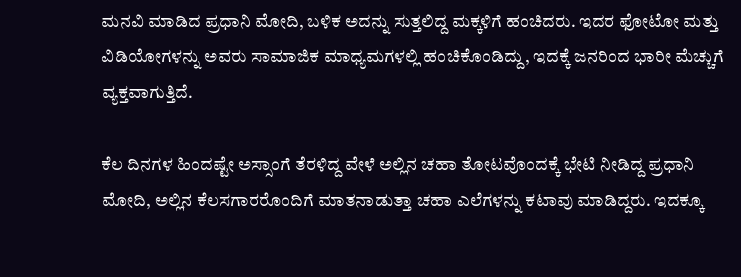ಮನವಿ ಮಾಡಿದ ಪ್ರಧಾನಿ ಮೋದಿ, ಬಳಿಕ ಅದನ್ನು ಸುತ್ತಲಿದ್ದ ಮಕ್ಕಳಿಗೆ ಹಂಚಿದರು. ಇದರ ಫೋಟೋ ಮತ್ತು ವಿಡಿಯೋಗಳನ್ನು ಅವರು ಸಾಮಾಜಿಕ ಮಾಧ್ಯಮಗಳಲ್ಲಿ ಹಂಚಿಕೊಂಡಿದ್ದು, ಇದಕ್ಕೆ ಜನರಿಂದ ಭಾರೀ ಮೆಚ್ಚುಗೆ ವ್ಯಕ್ತವಾಗುತ್ತಿದೆ.

ಕೆಲ ದಿನಗಳ ಹಿಂದಷ್ಟೇ ಅಸ್ಸಾಂಗೆ ತೆರಳಿದ್ದ ವೇಳೆ ಅಲ್ಲಿನ ಚಹಾ ತೋಟವೊಂದಕ್ಕೆ ಭೇಟಿ ನೀಡಿದ್ದ ಪ್ರಧಾನಿ ಮೋದಿ, ಅಲ್ಲಿನ ಕೆಲಸಗಾರರೊಂದಿಗೆ ಮಾತನಾಡುತ್ತಾ ಚಹಾ ಎಲೆಗಳನ್ನು ಕಟಾವು ಮಾಡಿದ್ದರು. ಇದಕ್ಕೂ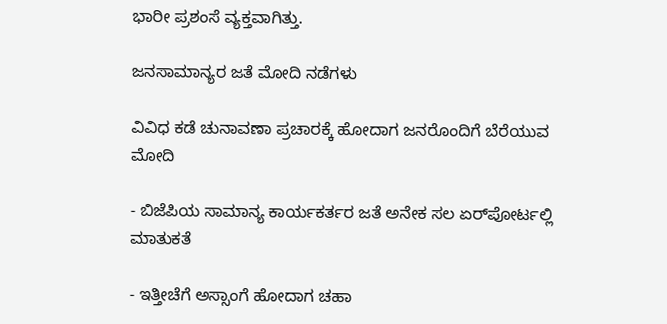ಭಾರೀ ಪ್ರಶಂಸೆ ವ್ಯಕ್ತವಾಗಿತ್ತು.

ಜನಸಾಮಾನ್ಯರ ಜತೆ ಮೋದಿ ನಡೆಗಳು

ವಿವಿಧ ಕಡೆ ಚುನಾವಣಾ ಪ್ರಚಾರಕ್ಕೆ ಹೋದಾಗ ಜನರೊಂದಿಗೆ ಬೆರೆಯುವ ಮೋದಿ

- ಬಿಜೆಪಿಯ ಸಾಮಾನ್ಯ ಕಾರ್ಯಕರ್ತರ ಜತೆ ಅನೇಕ ಸಲ ಏರ್‌ಪೋರ್ಟಲ್ಲಿ ಮಾತುಕತೆ

- ಇತ್ತೀಚೆಗೆ ಅಸ್ಸಾಂಗೆ ಹೋದಾಗ ಚಹಾ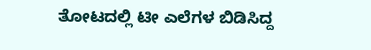ತೋಟದಲ್ಲಿ ಟೀ ಎಲೆಗಳ ಬಿಡಿಸಿದ್ದ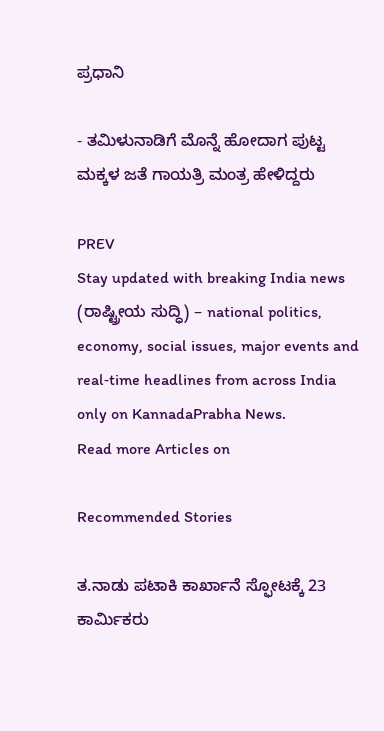ಪ್ರಧಾನಿ

- ತಮಿಳುನಾಡಿಗೆ ಮೊನ್ನೆ ಹೋದಾಗ ಪುಟ್ಟ ಮಕ್ಕಳ ಜತೆ ಗಾಯತ್ರಿ ಮಂತ್ರ ಹೇಳಿದ್ದರು

PREV
Stay updated with breaking India news (ರಾಷ್ಟ್ರೀಯ ಸುದ್ಧಿ) – national politics, economy, social issues, major events and real‑time headlines from across India only on KannadaPrabha News.
Read more Articles on

Recommended Stories

ತ.ನಾಡು ಪಟಾಕಿ ಕಾರ್ಖಾನೆ ಸ್ಫೋಟಕ್ಕೆ 23 ಕಾರ್ಮಿಕರು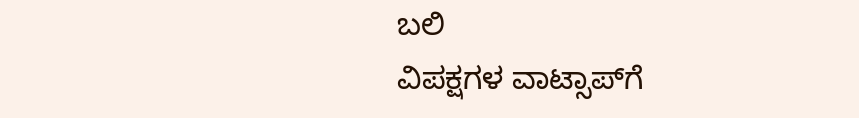ಬಲಿ
ವಿಪಕ್ಷಗಳ ವಾಟ್ಸಾಪ್‌ಗೆ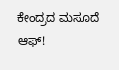ಕೇಂದ್ರದ ಮಸೂದೆ ಆಫ್!